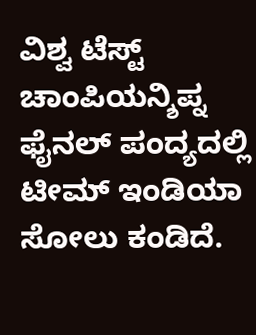ವಿಶ್ವ ಟೆಸ್ಟ್ ಚಾಂಪಿಯನ್ಶಿಪ್ನ ಫೈನಲ್ ಪಂದ್ಯದಲ್ಲಿ ಟೀಮ್ ಇಂಡಿಯಾ ಸೋಲು ಕಂಡಿದೆ.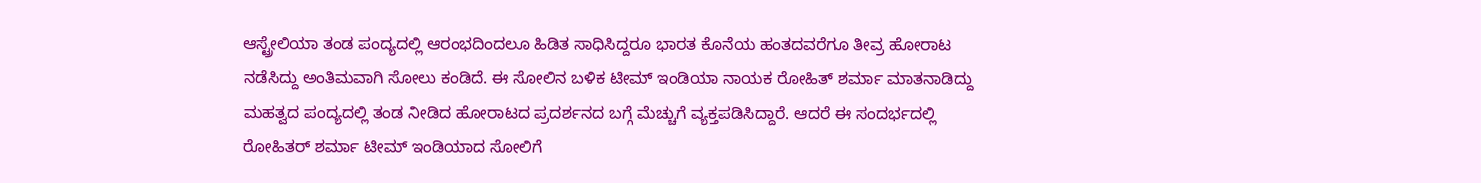ಆಸ್ಟ್ರೇಲಿಯಾ ತಂಡ ಪಂದ್ಯದಲ್ಲಿ ಆರಂಭದಿಂದಲೂ ಹಿಡಿತ ಸಾಧಿಸಿದ್ದರೂ ಭಾರತ ಕೊನೆಯ ಹಂತದವರೆಗೂ ತೀವ್ರ ಹೋರಾಟ ನಡೆಸಿದ್ದು ಅಂತಿಮವಾಗಿ ಸೋಲು ಕಂಡಿದೆ. ಈ ಸೋಲಿನ ಬಳಿಕ ಟೀಮ್ ಇಂಡಿಯಾ ನಾಯಕ ರೋಹಿತ್ ಶರ್ಮಾ ಮಾತನಾಡಿದ್ದು ಮಹತ್ವದ ಪಂದ್ಯದಲ್ಲಿ ತಂಡ ನೀಡಿದ ಹೋರಾಟದ ಪ್ರದರ್ಶನದ ಬಗ್ಗೆ ಮೆಚ್ಚುಗೆ ವ್ಯಕ್ತಪಡಿಸಿದ್ದಾರೆ. ಆದರೆ ಈ ಸಂದರ್ಭದಲ್ಲಿ ರೋಹಿತರ್ ಶರ್ಮಾ ಟೀಮ್ ಇಂಡಿಯಾದ ಸೋಲಿಗೆ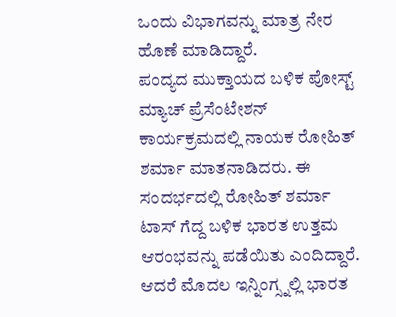ಒಂದು ವಿಭಾಗವನ್ನು ಮಾತ್ರ ನೇರ ಹೊಣೆ ಮಾಡಿದ್ದಾರೆ.
ಪಂದ್ಯದ ಮುಕ್ತಾಯದ ಬಳಿಕ ಪೋಸ್ಟ್ ಮ್ಯಾಚ್ ಪ್ರೆಸೆಂಟೇಶನ್ ಕಾರ್ಯಕ್ರಮದಲ್ಲಿ ನಾಯಕ ರೋಹಿತ್ ಶರ್ಮಾ ಮಾತನಾಡಿದರು. ಈ ಸಂದರ್ಭದಲ್ಲಿ ರೋಹಿತ್ ಶರ್ಮಾ ಟಾಸ್ ಗೆದ್ದ ಬಳಿಕ ಭಾರತ ಉತ್ತಮ ಆರಂಭವನ್ನು ಪಡೆಯಿತು ಎಂದಿದ್ದಾರೆ. ಆದರೆ ಮೊದಲ ಇನ್ನಿಂಗ್ಸ್ನಲ್ಲಿ ಭಾರತ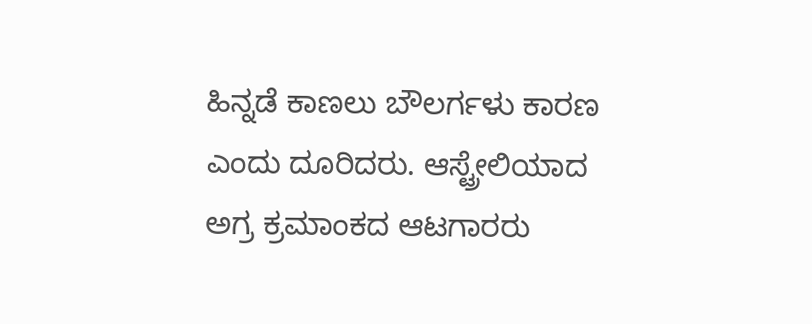ಹಿನ್ನಡೆ ಕಾಣಲು ಬೌಲರ್ಗಳು ಕಾರಣ ಎಂದು ದೂರಿದರು. ಆಸ್ಟ್ರೇಲಿಯಾದ ಅಗ್ರ ಕ್ರಮಾಂಕದ ಆಟಗಾರರು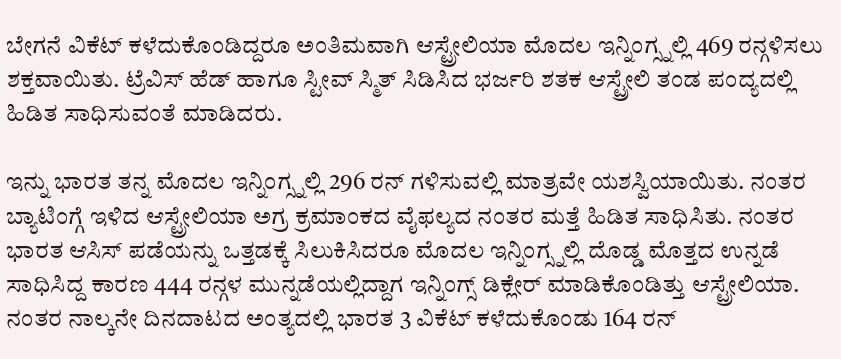ಬೇಗನೆ ವಿಕೆಟ್ ಕಳೆದುಕೊಂಡಿದ್ದರೂ ಅಂತಿಮವಾಗಿ ಆಸ್ಟ್ರೇಲಿಯಾ ಮೊದಲ ಇನ್ನಿಂಗ್ಸ್ನಲ್ಲಿ 469 ರನ್ಗಳಿಸಲು ಶಕ್ತವಾಯಿತು. ಟ್ರೆವಿಸ್ ಹೆಡ್ ಹಾಗೂ ಸ್ಟೀವ್ ಸ್ಮಿತ್ ಸಿಡಿಸಿದ ಭರ್ಜರಿ ಶತಕ ಆಸ್ಟ್ರೇಲಿ ತಂಡ ಪಂದ್ಯದಲ್ಲಿ ಹಿಡಿತ ಸಾಧಿಸುವಂತೆ ಮಾಡಿದರು.

ಇನ್ನು ಭಾರತ ತನ್ನ ಮೊದಲ ಇನ್ನಿಂಗ್ಸ್ನಲ್ಲಿ 296 ರನ್ ಗಳಿಸುವಲ್ಲಿ ಮಾತ್ರವೇ ಯಶಸ್ವಿಯಾಯಿತು. ನಂತರ ಬ್ಯಾಟಿಂಗ್ಗೆ ಇಳಿದ ಆಸ್ಟ್ರೇಲಿಯಾ ಅಗ್ರ ಕ್ರಮಾಂಕದ ವೈಫಲ್ಯದ ನಂತರ ಮತ್ತೆ ಹಿಡಿತ ಸಾಧಿಸಿತು. ನಂತರ ಭಾರತ ಆಸಿಸ್ ಪಡೆಯನ್ನು ಒತ್ತಡಕ್ಕೆ ಸಿಲುಕಿಸಿದರೂ ಮೊದಲ ಇನ್ನಿಂಗ್ಸ್ನಲ್ಲಿ ದೊಡ್ಡ ಮೊತ್ತದ ಉನ್ನಡೆ ಸಾಧಿಸಿದ್ದ ಕಾರಣ 444 ರನ್ಗಳ ಮುನ್ನಡೆಯಲ್ಲಿದ್ದಾಗ ಇನ್ನಿಂಗ್ಸ್ ಡಿಕ್ಲೇರ್ ಮಾಡಿಕೊಂಡಿತ್ತು ಆಸ್ಟ್ರೇಲಿಯಾ. ನಂತರ ನಾಲ್ಕನೇ ದಿನದಾಟದ ಅಂತ್ಯದಲ್ಲಿ ಭಾರತ 3 ವಿಕೆಟ್ ಕಳೆದುಕೊಂಡು 164 ರನ್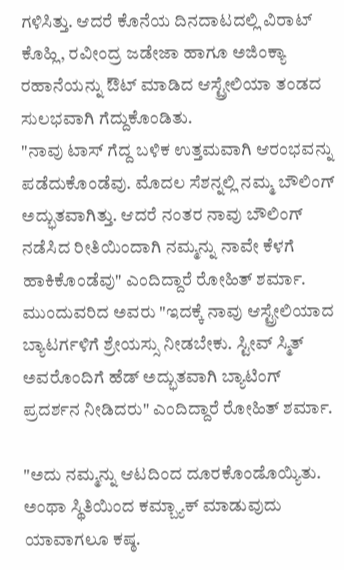ಗಳಿಸಿತ್ತು. ಆದರೆ ಕೊನೆಯ ದಿನದಾಟದಲ್ಲಿ ವಿರಾಟ್ ಕೊಹ್ಲಿ, ರವೀಂದ್ರ ಜಡೇಜಾ ಹಾಗೂ ಅಜಿಂಕ್ಯಾ ರಹಾನೆಯನ್ನು ಔಟ್ ಮಾಡಿದ ಆಸ್ಟ್ರೇಲಿಯಾ ತಂಡದ ಸುಲಭವಾಗಿ ಗೆದ್ದುಕೊಂಡಿತು.
"ನಾವು ಟಾಸ್ ಗೆದ್ದ ಬಳಿಕ ಉತ್ತಮವಾಗಿ ಆರಂಭವನ್ನು ಪಡೆದುಕೊಂಡೆವು. ಮೊದಲ ಸೆಶನ್ನಲ್ಲಿ ನಮ್ಮ ಬೌಲಿಂಗ್ ಅದ್ಭುತವಾಗಿತ್ತು. ಆದರೆ ನಂತರ ನಾವು ಬೌಲಿಂಗ್ ನಡೆಸಿದ ರೀತಿಯಿಂದಾಗಿ ನಮ್ಮನ್ನು ನಾವೇ ಕೆಳಗೆ ಹಾಕಿಕೊಂಡೆವು" ಎಂದಿದ್ದಾರೆ ರೋಹಿತ್ ಶರ್ಮಾ. ಮುಂದುವರಿದ ಅವರು "ಇದಕ್ಕೆ ನಾವು ಆಸ್ಟ್ರೇಲಿಯಾದ ಬ್ಯಾಟರ್ಗಳಿಗೆ ಶ್ರೇಯಸ್ಸು ನೀಡಬೇಕು. ಸ್ಟೀವ್ ಸ್ಮಿತ್ ಅವರೊಂದಿಗೆ ಹೆಡ್ ಅದ್ಭುತವಾಗಿ ಬ್ಯಾಟಿಂಗ್ ಪ್ರದರ್ಶನ ನೀಡಿದರು" ಎಂದಿದ್ದಾರೆ ರೋಹಿತ್ ಶರ್ಮಾ.

"ಅದು ನಮ್ಮನ್ನು ಆಟದಿಂದ ದೂರಕೊಂಡೊಯ್ಯಿತು. ಅಂಥಾ ಸ್ಥಿತಿಯಿಂದ ಕಮ್ಬ್ಯಾಕ್ ಮಾಡುವುದು ಯಾವಾಗಲೂ ಕಷ್ಠ.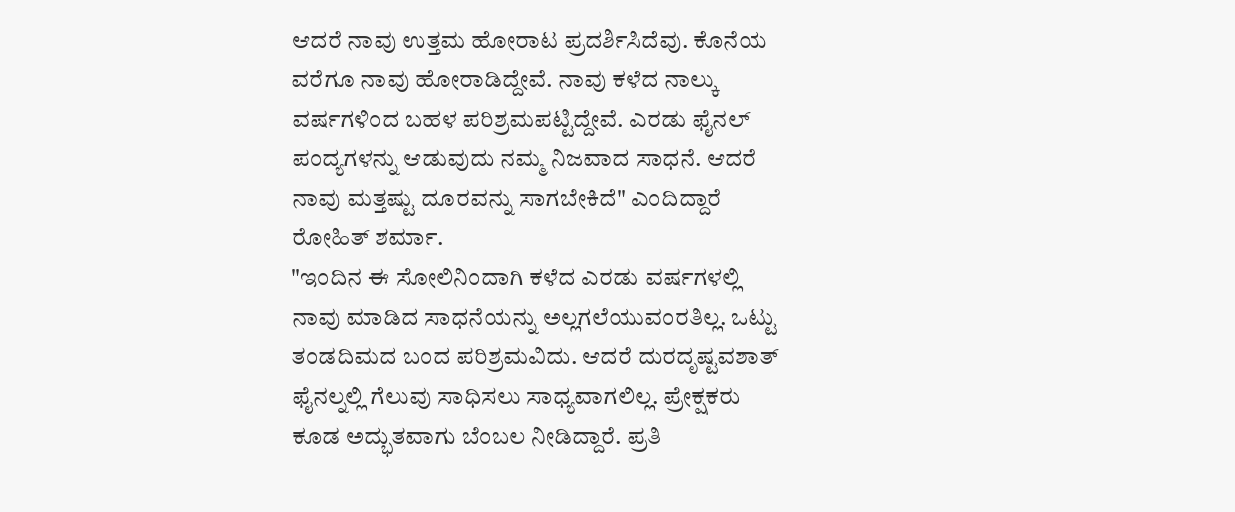ಆದರೆ ನಾವು ಉತ್ತಮ ಹೋರಾಟ ಪ್ರದರ್ಶಿಸಿದೆವು. ಕೊನೆಯ ವರೆಗೂ ನಾವು ಹೋರಾಡಿದ್ದೇವೆ. ನಾವು ಕಳೆದ ನಾಲ್ಕು ವರ್ಷಗಳಿಂದ ಬಹಳ ಪರಿಶ್ರಮಪಟ್ಟಿದ್ದೇವೆ. ಎರಡು ಫೈನಲ್ ಪಂದ್ಯಗಳನ್ನು ಆಡುವುದು ನಮ್ಮ ನಿಜವಾದ ಸಾಧನೆ. ಆದರೆ ನಾವು ಮತ್ತಷ್ಟು ದೂರವನ್ನು ಸಾಗಬೇಕಿದೆ" ಎಂದಿದ್ದಾರೆ ರೋಹಿತ್ ಶರ್ಮಾ.
"ಇಂದಿನ ಈ ಸೋಲಿನಿಂದಾಗಿ ಕಳೆದ ಎರಡು ವರ್ಷಗಳಲ್ಲಿ ನಾವು ಮಾಡಿದ ಸಾಧನೆಯನ್ನು ಅಲ್ಲಗಲೆಯುವಂರತಿಲ್ಲ. ಒಟ್ಟು ತಂಡದಿಮದ ಬಂದ ಪರಿಶ್ರಮವಿದು. ಆದರೆ ದುರದೃಷ್ಟವಶಾತ್ ಫೈನಲ್ನಲ್ಲಿ ಗೆಲುವು ಸಾಧಿಸಲು ಸಾಧ್ಯವಾಗಲಿಲ್ಲ. ಪ್ರೇಕ್ಷಕರು ಕೂಡ ಅದ್ಭುತವಾಗು ಬೆಂಬಲ ನೀಡಿದ್ದಾರೆ. ಪ್ರತಿ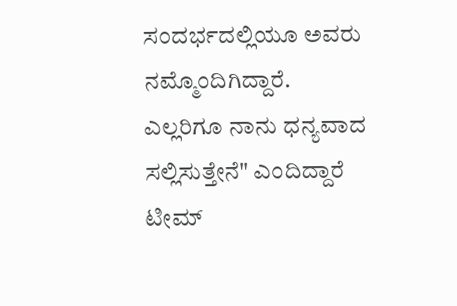ಸಂದರ್ಭದಲ್ಲಿಯೂ ಅವರು ನಮ್ಮೊಂದಿಗಿದ್ದಾರೆ. ಎಲ್ಲರಿಗೂ ನಾನು ಧನ್ಯವಾದ ಸಲ್ಲಿಸುತ್ತೇನೆ" ಎಂದಿದ್ದಾರೆ ಟೀಮ್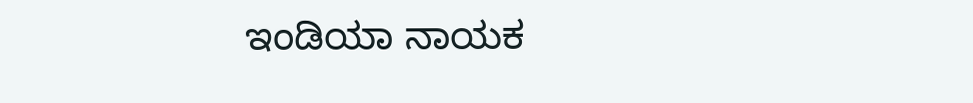ಇಂಡಿಯಾ ನಾಯಕ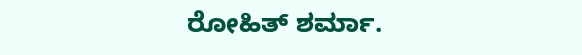ರೋಹಿತ್ ಶರ್ಮಾ.